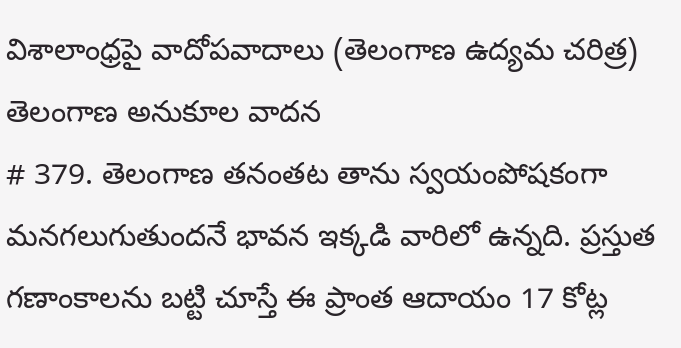విశాలాంధ్రపై వాదోపవాదాలు (తెలంగాణ ఉద్యమ చరిత్ర)
తెలంగాణ అనుకూల వాదన
# 379. తెలంగాణ తనంతట తాను స్వయంపోషకంగా మనగలుగుతుందనే భావన ఇక్కడి వారిలో ఉన్నది. ప్రస్తుత గణాంకాలను బట్టి చూస్తే ఈ ప్రాంత ఆదాయం 17 కోట్ల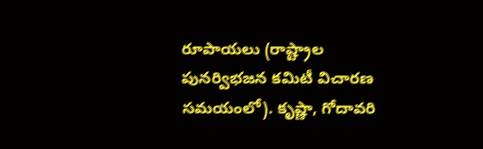రూపాయలు (రాష్ట్రాల పునర్విభజన కమిటీ విచారణ సమయంలో). కృష్ణా, గోదావరి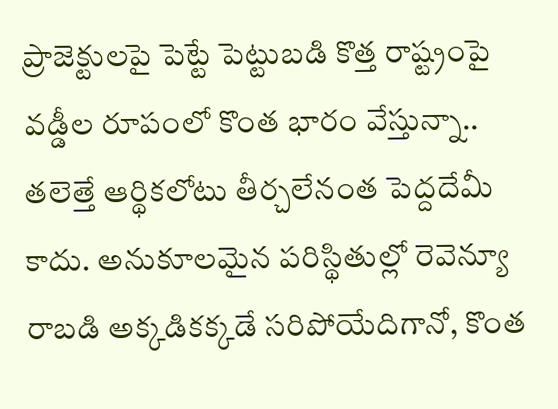ప్రాజెక్టులపై పెట్టే పెట్టుబడి కొత్త రాష్ట్రంపై వడ్డీల రూపంలో కొంత భారం వేస్తున్నా.. తలెత్తే ఆర్థికలోటు తీర్చలేనంత పెద్దదేమీ కాదు. అనుకూలమైన పరిస్థితుల్లో రెవెన్యూ రాబడి అక్కడికక్కడే సరిపోయేదిగానో, కొంత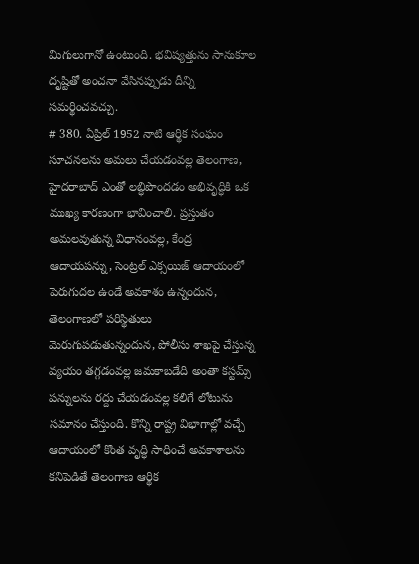మిగులుగానో ఉంటుంది. భవిష్యత్తును సానుకూల దృష్టితో అంచనా వేసినప్పుడు దీన్ని సమర్థించవచ్చు.
# 380. ఏప్రిల్ 1952 నాటి ఆర్థిక సంఘం సూచనలను అమలు చేయడంవల్ల తెలంగాణ, హైదరాబాద్ ఎంతో లబ్ధిపొందడం అభివృద్ధికి ఒక ముఖ్య కారణంగా భావించాలి. ప్రస్తుతం అమలవుతున్న విధానంవల్ల, కేంద్ర ఆదాయపన్ను, సెంట్రల్ ఎక్సయిజ్ ఆదాయంలో పెరుగుదల ఉండే అవకాశం ఉన్నందున, తెలంగాణలో పరిస్థితులు మెరుగుపడుతున్నందున, పోలీసు శాఖపై చేస్తున్న వ్యయం తగ్గడంవల్ల జమకాబడేది అంతా కస్టమ్స్ పన్నులను రద్దు చేయడంవల్ల కలిగే లోటును సమానం చేస్తుంది. కొన్ని రాష్ట్ర విభాగాల్లో వచ్చే ఆదాయంలో కొంత వృద్ధి సాధించే అవకాశాలను కనిపెడితే తెలంగాణ ఆర్థిక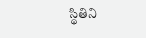స్థితిని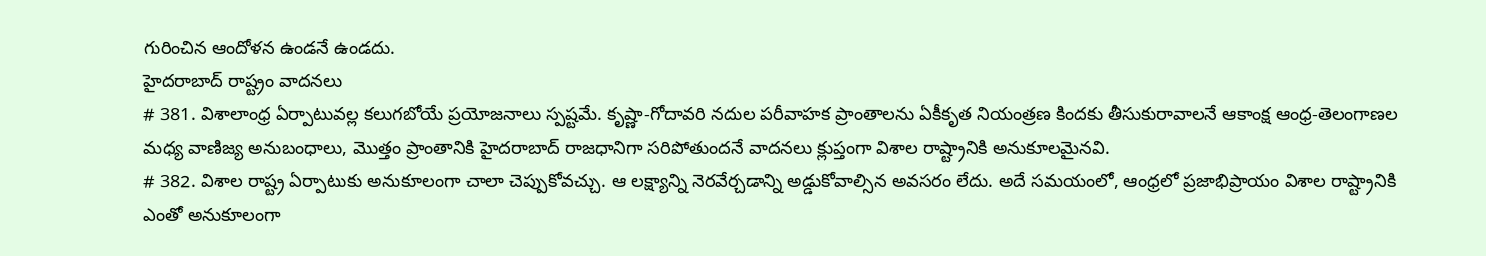గురించిన ఆందోళన ఉండనే ఉండదు.
హైదరాబాద్ రాష్ట్రం వాదనలు
# 381. విశాలాంధ్ర ఏర్పాటువల్ల కలుగబోయే ప్రయోజనాలు స్పష్టమే. కృష్ణా-గోదావరి నదుల పరీవాహక ప్రాంతాలను ఏకీకృత నియంత్రణ కిందకు తీసుకురావాలనే ఆకాంక్ష ఆంధ్ర-తెలంగాణల మధ్య వాణిజ్య అనుబంధాలు, మొత్తం ప్రాంతానికి హైదరాబాద్ రాజధానిగా సరిపోతుందనే వాదనలు క్లుప్తంగా విశాల రాష్ట్రానికి అనుకూలమైనవి.
# 382. విశాల రాష్ట్ర ఏర్పాటుకు అనుకూలంగా చాలా చెప్పుకోవచ్చు. ఆ లక్ష్యాన్ని నెరవేర్చడాన్ని అడ్డుకోవాల్సిన అవసరం లేదు. అదే సమయంలో, ఆంధ్రలో ప్రజాభిప్రాయం విశాల రాష్ట్రానికి ఎంతో అనుకూలంగా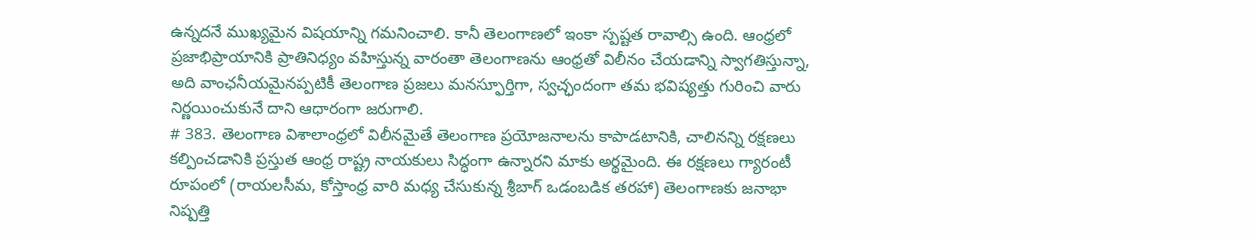ఉన్నదనే ముఖ్యమైన విషయాన్ని గమనించాలి. కానీ తెలంగాణలో ఇంకా స్పష్టత రావాల్సి ఉంది. ఆంధ్రలో ప్రజాభిప్రాయానికి ప్రాతినిధ్యం వహిస్తున్న వారంతా తెలంగాణను ఆంధ్రతో విలీనం చేయడాన్ని స్వాగతిస్తున్నా, అది వాంఛనీయమైనప్పటికీ తెలంగాణ ప్రజలు మనస్ఫూర్తిగా, స్వచ్ఛందంగా తమ భవిష్యత్తు గురించి వారు నిర్ణయించుకునే దాని ఆధారంగా జరుగాలి.
# 383. తెలంగాణ విశాలాంధ్రలో విలీనమైతే తెలంగాణ ప్రయోజనాలను కాపాడటానికి, చాలినన్ని రక్షణలు కల్పించడానికి ప్రస్తుత ఆంధ్ర రాష్ట్ర నాయకులు సిద్ధంగా ఉన్నారని మాకు అర్థమైంది. ఈ రక్షణలు గ్యారంటీ రూపంలో (రాయలసీమ, కోస్తాంధ్ర వారి మధ్య చేసుకున్న శ్రీబాగ్ ఒడంబడిక తరహా) తెలంగాణకు జనాభా నిష్పత్తి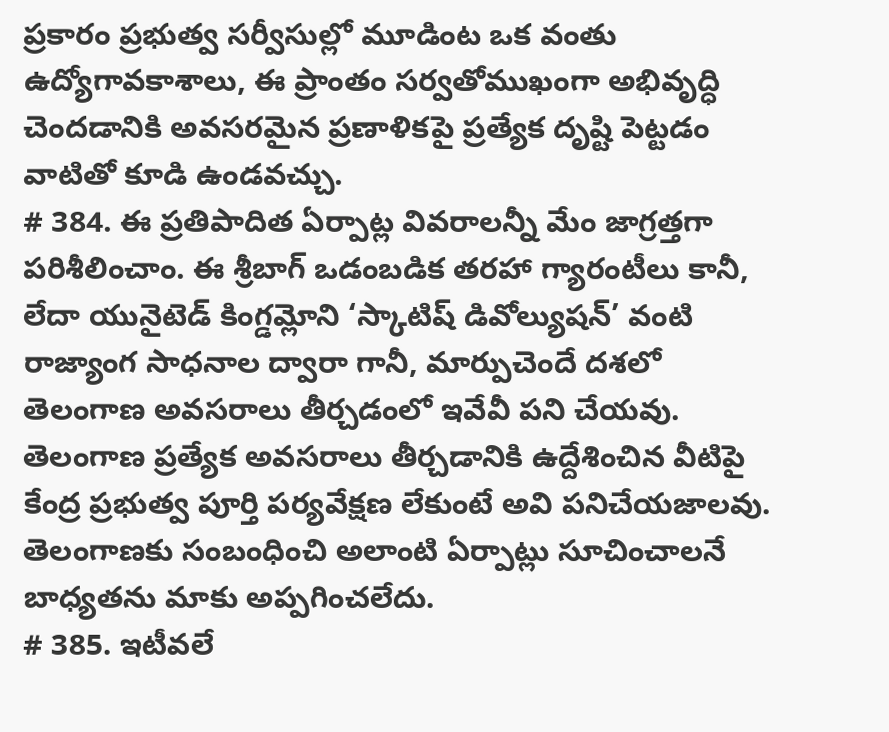ప్రకారం ప్రభుత్వ సర్వీసుల్లో మూడింట ఒక వంతు ఉద్యోగావకాశాలు, ఈ ప్రాంతం సర్వతోముఖంగా అభివృద్ధి చెందడానికి అవసరమైన ప్రణాళికపై ప్రత్యేక దృష్టి పెట్టడం వాటితో కూడి ఉండవచ్చు.
# 384. ఈ ప్రతిపాదిత ఏర్పాట్ల వివరాలన్నీ మేం జాగ్రత్తగా పరిశీలించాం. ఈ శ్రీబాగ్ ఒడంబడిక తరహా గ్యారంటీలు కానీ, లేదా యునైటెడ్ కింగ్డమ్లోని ‘స్కాటిష్ డివోల్యుషన్’ వంటి రాజ్యాంగ సాధనాల ద్వారా గానీ, మార్పుచెందే దశలో తెలంగాణ అవసరాలు తీర్చడంలో ఇవేవీ పని చేయవు. తెలంగాణ ప్రత్యేక అవసరాలు తీర్చడానికి ఉద్దేశించిన వీటిపై కేంద్ర ప్రభుత్వ పూర్తి పర్యవేక్షణ లేకుంటే అవి పనిచేయజాలవు. తెలంగాణకు సంబంధించి అలాంటి ఏర్పాట్లు సూచించాలనే బాధ్యతను మాకు అప్పగించలేదు.
# 385. ఇటీవలే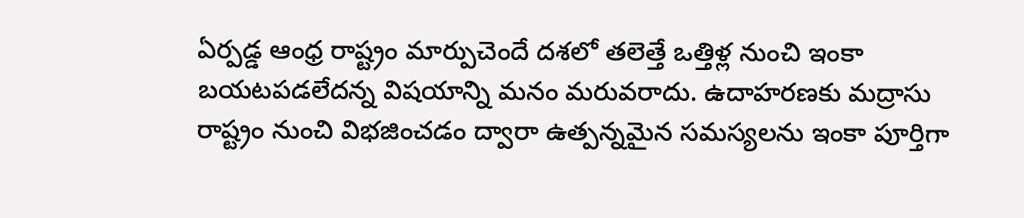ఏర్పడ్డ ఆంధ్ర రాష్ట్రం మార్పుచెందే దశలో తలెత్తే ఒత్తిళ్ల నుంచి ఇంకా బయటపడలేదన్న విషయాన్ని మనం మరువరాదు. ఉదాహరణకు మద్రాసు రాష్ట్రం నుంచి విభజించడం ద్వారా ఉత్పన్నమైన సమస్యలను ఇంకా పూర్తిగా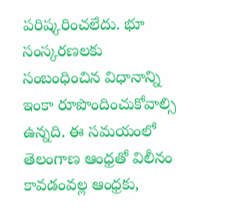పరిష్కరించలేదు. భూ సంస్కరణలకు సంబంధించిన విధానాన్ని ఇంకా రూపొందించుకోవాల్సి ఉన్నది. ఈ సమయంలో తెలంగాణ ఆంధ్రతో విలీనం కావడంవల్ల ఆంధ్రకు,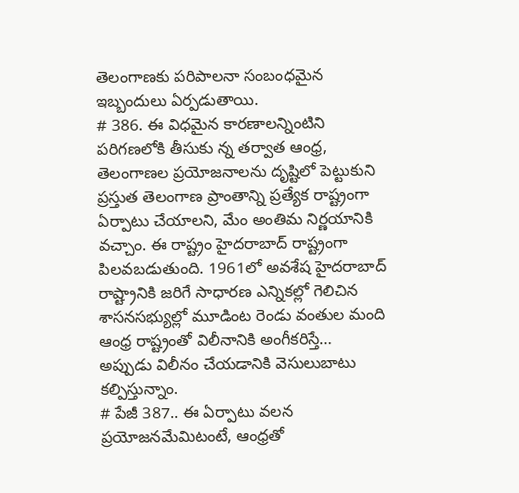తెలంగాణకు పరిపాలనా సంబంధమైన ఇబ్బందులు ఏర్పడుతాయి.
# 386. ఈ విధమైన కారణాలన్నింటిని పరిగణలోకి తీసుకు న్న తర్వాత ఆంధ్ర, తెలంగాణల ప్రయోజనాలను దృష్టిలో పెట్టుకుని ప్రస్తుత తెలంగాణ ప్రాంతాన్ని ప్రత్యేక రాష్ట్రంగా ఏర్పాటు చేయాలని, మేం అంతిమ నిర్ణయానికి వచ్చాం. ఈ రాష్ట్రం హైదరాబాద్ రాష్ట్రంగా పిలవబడుతుంది. 1961లో అవశేష హైదరాబాద్ రాష్ట్రానికి జరిగే సాధారణ ఎన్నికల్లో గెలిచిన శాసనసభ్యుల్లో మూడింట రెండు వంతుల మంది ఆంధ్ర రాష్ట్రంతో విలీనానికి అంగీకరిస్తే… అప్పుడు విలీనం చేయడానికి వెసులుబాటు కల్పిస్తున్నాం.
# పేజీ 387.. ఈ ఏర్పాటు వలన ప్రయోజనమేమిటంటే, ఆంధ్రతో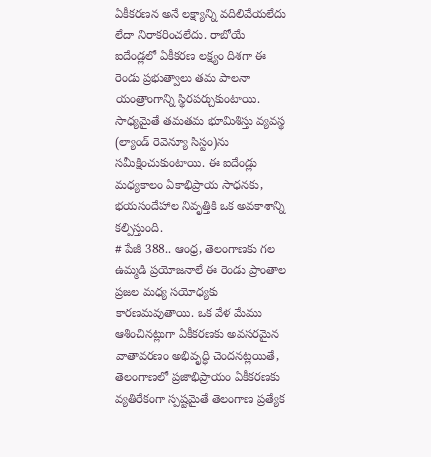ఏకీకరణన అనే లక్ష్యాన్ని వదిలివేయలేదు లేదా నిరాకరించలేదు. రాబోయే ఐదేండ్లలో ఏకీకరణ లక్ష్యం దిశగా ఈ రెండు ప్రభుత్వాలు తమ పాలనా యంత్రాంగాన్ని స్థిరపర్చుకుంటాయి. సాధ్యమైతే తమతమ భూమిశిస్తు వ్యవస్థ (ల్యాండ్ రెవెన్యూ సిస్టం)ను సమీక్షించుకుంటాయి. ఈ ఐదేండ్లు మధ్యకాలం ఏకాభిప్రాయ సాధనకు, భయసందేహాల నివృత్తికి ఒక అవకాశాన్ని కల్పిస్తుంది.
# పేజీ 388.. ఆంధ్ర, తెలంగాణకు గల ఉమ్మడి ప్రయోజనాలే ఈ రెండు ప్రాంతాల ప్రజల మధ్య సయోధ్యకు కారణమవుతాయి. ఒక వేళ మేము ఆశించినట్లుగా ఏకీకరణకు అవసరమైన వాతావరణం అభివృద్ధి చెందనట్లయితే, తెలంగాణలో ప్రజాభిప్రాయం ఏకీకరణకు వ్యతిరేకంగా స్పష్టమైతే తెలంగాణ ప్రత్యేక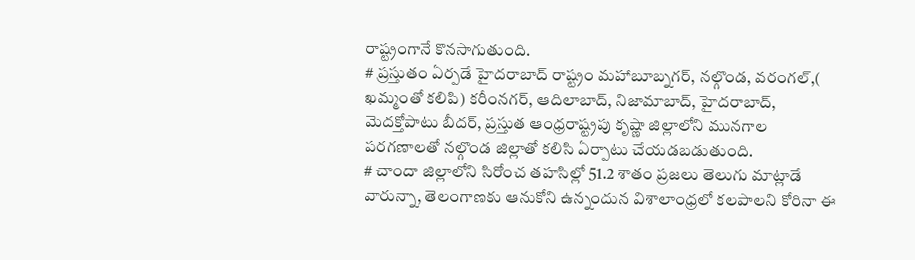రాష్ట్రంగానే కొనసాగుతుంది.
# ప్రస్తుతం ఏర్పడే హైదరాబాద్ రాష్ట్రం మహాబూబ్నగర్, నల్గొండ, వరంగల్,( ఖమ్మంతో కలిపి) కరీంనగర్, ఆదిలాబాద్, నిజామాబాద్, హైదరాబాద్, మెదక్తోపాటు బీదర్, ప్రస్తుత ఆంధ్రరాష్ట్రపు కృష్ణా జిల్లాలోని మునగాల పరగణాలతో నల్గొండ జిల్లాతో కలిసి ఏర్పాటు చేయడబడుతుంది.
# చాందా జిల్లాలోని సిరోంచ తహసిల్లో 51.2 శాతం ప్రజలు తెలుగు మాట్లాడే వారున్నా, తెలంగాణకు ఆనుకోని ఉన్నందున విశాలాంధ్రలో కలపాలని కోరినా ఈ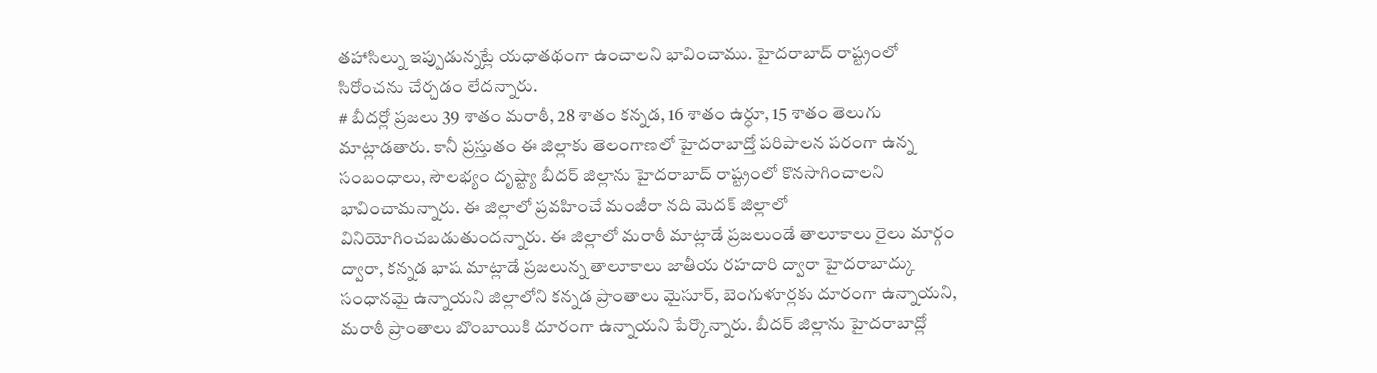తహాసిల్ను ఇప్పుడున్నట్లే యధాతథంగా ఉంచాలని భావించాము. హైదరాబాద్ రాష్ట్రంలో సిరోంచను చేర్చడం లేదన్నారు.
# బీదర్లో ప్రజలు 39 శాతం మరాఠీ, 28 శాతం కన్నడ, 16 శాతం ఉర్ధూ, 15 శాతం తెలుగు మాట్లాడతారు. కానీ ప్రస్తుతం ఈ జిల్లాకు తెలంగాణలో హైదరాబాద్తో పరిపాలన పరంగా ఉన్న సంబంధాలు, సౌలభ్యం దృష్ట్యా బీదర్ జిల్లాను హైదరాబాద్ రాష్ట్రంలో కొనసాగించాలని భావించామన్నారు. ఈ జిల్లాలో ప్రవహించే మంజీరా నది మెదక్ జిల్లాలో వినియోగించబడుతుందన్నారు. ఈ జిల్లాలో మరాఠీ మాట్లాడే ప్రజలుండే తాలూకాలు రైలు మార్గం ద్వారా, కన్నడ భాష మాట్లాడే ప్రజలున్న తాలూకాలు జాతీయ రహదారి ద్వారా హైదరాబాద్కు సంధానమై ఉన్నాయని జిల్లాలోని కన్నడ ప్రాంతాలు మైసూర్, బెంగుళూర్లకు దూరంగా ఉన్నాయని, మరాఠీ ప్రాంతాలు బొంబాయికి దూరంగా ఉన్నాయని పేర్కొన్నారు. బీదర్ జిల్లాను హైదరాబాద్లో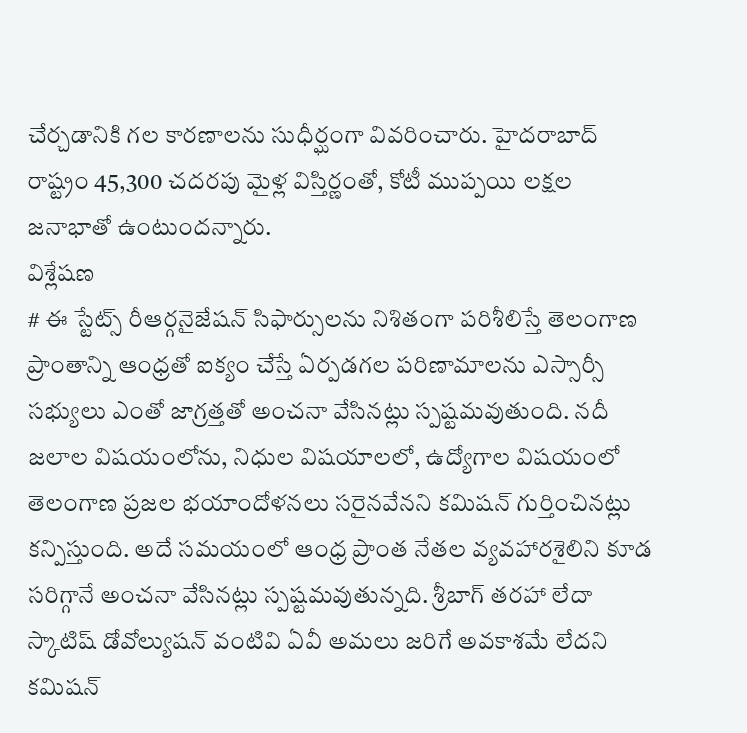చేర్చడానికి గల కారణాలను సుధీర్ఘంగా వివరించారు. హైదరాబాద్ రాష్ట్రం 45,300 చదరపు మైళ్ల విస్తిర్ణంతో, కోటీ ముప్పయి లక్షల జనాభాతో ఉంటుందన్నారు.
విశ్లేషణ
# ఈ స్టేట్స్ రీఆర్గనైజేషన్ సిఫార్సులను నిశితంగా పరిశీలిస్తే తెలంగాణ ప్రాంతాన్ని ఆంధ్రతో ఐక్యం చేస్తే ఏర్పడగల పరిణామాలను ఎస్సార్సీ సభ్యులు ఎంతో జాగ్రత్తతో అంచనా వేసినట్లు స్పష్టమవుతుంది. నదీ జలాల విషయంలోను, నిధుల విషయాలలో, ఉద్యోగాల విషయంలో తెలంగాణ ప్రజల భయాందోళనలు సరైనవేనని కమిషన్ గుర్తించినట్లు కన్పిస్తుంది. అదే సమయంలో ఆంధ్ర ప్రాంత నేతల వ్యవహారశైలిని కూడ సరిగ్గానే అంచనా వేసినట్లు స్పష్టమవుతున్నది. శ్రీబాగ్ తరహా లేదా స్కాటిష్ డోవోల్యుషన్ వంటివి ఏవీ అమలు జరిగే అవకాశమే లేదని కమిషన్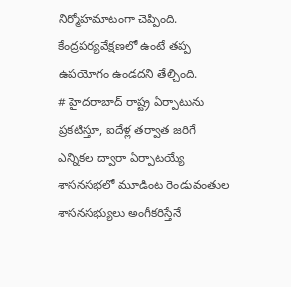నిర్మోహమాటంగా చెప్పింది. కేంద్రపర్యవేక్షణలో ఉంటే తప్ప ఉపయోగం ఉండదని తేల్చింది.
# హైదరాబాద్ రాష్ట్ర ఏర్పాటును ప్రకటిస్తూ, ఐదేళ్ల తర్వాత జరిగే ఎన్నికల ద్వారా ఏర్పాటయ్యే శాసనసభలో మూడింట రెండువంతుల శాసనసభ్యులు అంగీకరిస్తేనే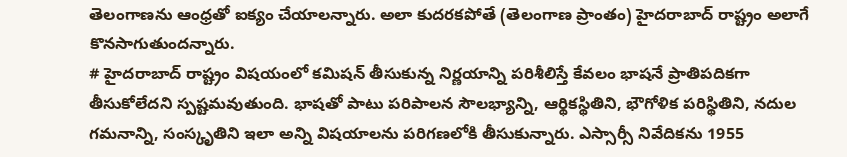తెలంగాణను ఆంధ్రతో ఐక్యం చేయాలన్నారు. అలా కుదరకపోతే (తెలంగాణ ప్రాంతం) హైదరాబాద్ రాష్ట్రం అలాగే కొనసాగుతుందన్నారు.
# హైదరాబాద్ రాష్ట్రం విషయంలో కమిషన్ తీసుకున్న నిర్ణయాన్ని పరిశీలిస్తే కేవలం భాషనే ప్రాతిపదికగా తీసుకోలేదని స్పష్టమవుతుంది. భాషతో పాటు పరిపాలన సౌలభ్యాన్ని, ఆర్థికస్థితిని, భౌగోళిక పరిస్థితిని, నదుల గమనాన్ని, సంస్కృతిని ఇలా అన్ని విషయాలను పరిగణలోకి తీసుకున్నారు. ఎస్సార్సీ నివేదికను 1955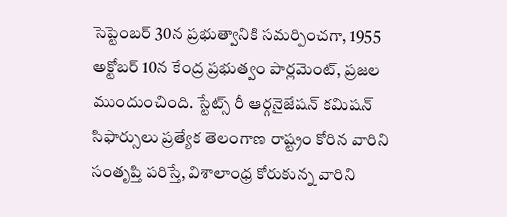సెప్టెంబర్ 30న ప్రభుత్వానికి సమర్పించగా, 1955 అక్టోబర్ 10న కేంద్ర ప్రభుత్వం పార్లమెంట్, ప్రజల ముందుంచింది. స్టేట్స్ రీ ఆర్గనైజేషన్ కమిషన్ సిఫార్సులు ప్రత్యేక తెలంగాణ రాష్ట్రం కోరిన వారిని సంతృప్తి పరిస్తే, విశాలాంధ్ర కోరుకున్న వారిని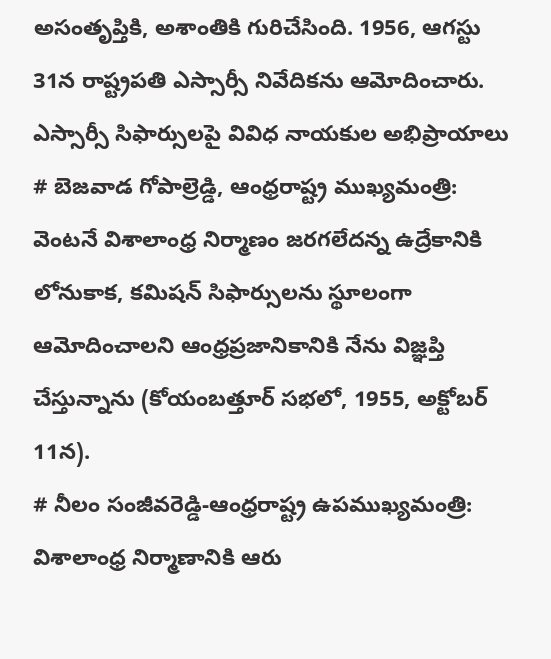అసంతృప్తికి, అశాంతికి గురిచేసింది. 1956, ఆగస్టు 31న రాష్ట్రపతి ఎస్సార్సీ నివేదికను ఆమోదించారు.
ఎస్సార్సీ సిఫార్సులపై వివిధ నాయకుల అభిప్రాయాలు
# బెజవాడ గోపాల్రెడ్డి, ఆంధ్రరాష్ట్ర ముఖ్యమంత్రి: వెంటనే విశాలాంధ్ర నిర్మాణం జరగలేదన్న ఉద్రేకానికి లోనుకాక, కమిషన్ సిఫార్సులను స్థూలంగా ఆమోదించాలని ఆంధ్రప్రజానికానికి నేను విజ్ఞప్తి చేస్తున్నాను (కోయంబత్తూర్ సభలో, 1955, అక్టోబర్ 11న).
# నీలం సంజీవరెడ్డి-ఆంధ్రరాష్ట్ర ఉపముఖ్యమంత్రి: విశాలాంధ్ర నిర్మాణానికి ఆరు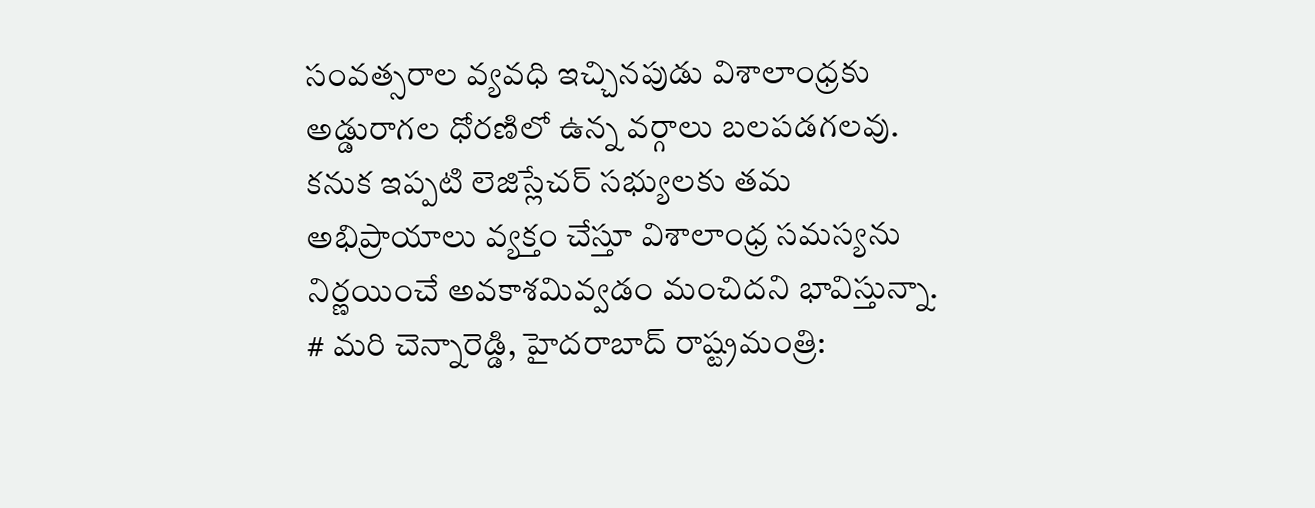సంవత్సరాల వ్యవధి ఇచ్చినపుడు విశాలాంధ్రకు అడ్డురాగల ధోరణిలో ఉన్న వర్గాలు బలపడగలవు. కనుక ఇప్పటి లెజిస్లేచర్ సభ్యులకు తమ అభిప్రాయాలు వ్యక్తం చేస్తూ విశాలాంధ్ర సమస్యను నిర్ణయించే అవకాశమివ్వడం మంచిదని భావిస్తున్నా.
# మరి చెన్నారెడ్డి, హైదరాబాద్ రాష్ట్రమంత్రి: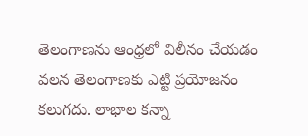తెలంగాణను ఆంధ్రలో విలీనం చేయడం వలన తెలంగాణకు ఎట్టి ప్రయోజనం కలుగదు. లాభాల కన్నా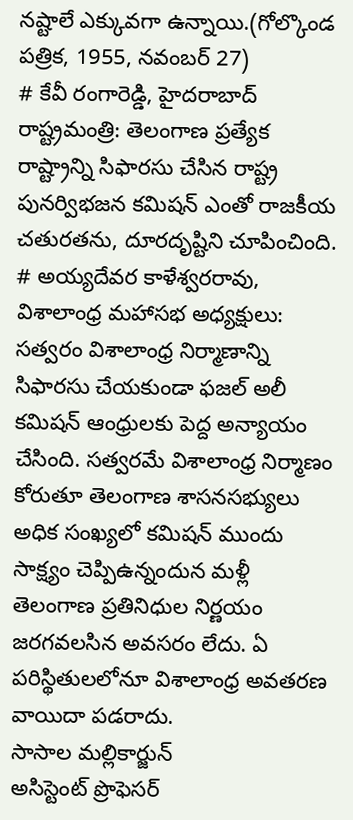నష్టాలే ఎక్కువగా ఉన్నాయి.(గోల్కొండ పత్రిక, 1955, నవంబర్ 27)
# కేవీ రంగారెడ్డి, హైదరాబాద్ రాష్ట్రమంత్రి: తెలంగాణ ప్రత్యేక రాష్ట్రాన్ని సిఫారసు చేసిన రాష్ట్ర పునర్విభజన కమిషన్ ఎంతో రాజకీయ చతురతను, దూరదృష్టిని చూపించింది.
# అయ్యదేవర కాళేశ్వరరావు, విశాలాంధ్ర మహాసభ అధ్యక్షులు: సత్వరం విశాలాంధ్ర నిర్మాణాన్ని సిఫారసు చేయకుండా ఫజల్ అలీ కమిషన్ ఆంధ్రులకు పెద్ద అన్యాయం చేసింది. సత్వరమే విశాలాంధ్ర నిర్మాణం కోరుతూ తెలంగాణ శాసనసభ్యులు అధిక సంఖ్యలో కమిషన్ ముందు సాక్ష్యం చెప్పిఉన్నందున మళ్లీ తెలంగాణ ప్రతినిధుల నిర్ణయం జరగవలసిన అవసరం లేదు. ఏ పరిస్థితులలోనూ విశాలాంధ్ర అవతరణ వాయిదా పడరాదు.
సాసాల మల్లికార్జున్
అసిస్టెంట్ ప్రొఫెసర్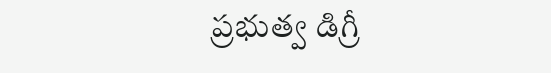ప్రభుత్వ డిగ్రీ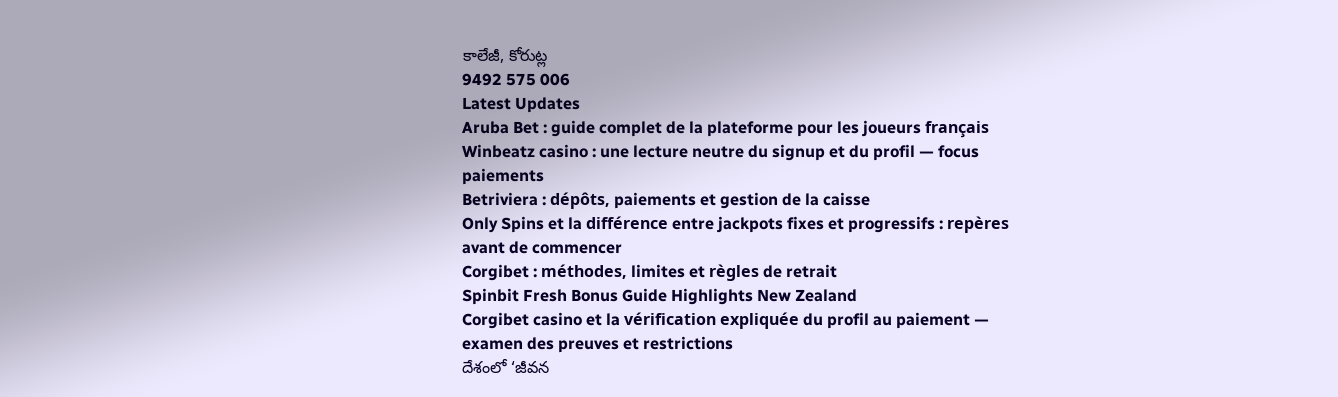కాలేజీ, కోరుట్ల
9492 575 006
Latest Updates
Aruba Bet : guide complet de la plateforme pour les joueurs français
Winbeatz casino : une lecture neutre du signup et du profil — focus paiements
Betriviera : dépôts, paiements et gestion de la caisse
Only Spins et la différence entre jackpots fixes et progressifs : repères avant de commencer
Corgibet : méthodes, limites et règles de retrait
Spinbit Fresh Bonus Guide Highlights New Zealand
Corgibet casino et la vérification expliquée du profil au paiement — examen des preuves et restrictions
దేశంలో ‘జీవన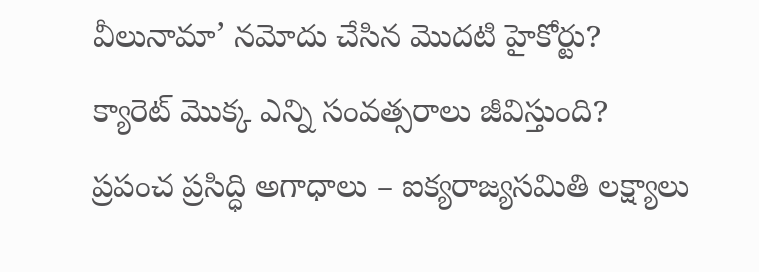వీలునామా’ నమోదు చేసిన మొదటి హైకోర్టు?
క్యారెట్ మొక్క ఎన్ని సంవత్సరాలు జీవిస్తుంది?
ప్రపంచ ప్రసిద్ధి అగాధాలు – ఐక్యరాజ్యసమితి లక్ష్యాలు